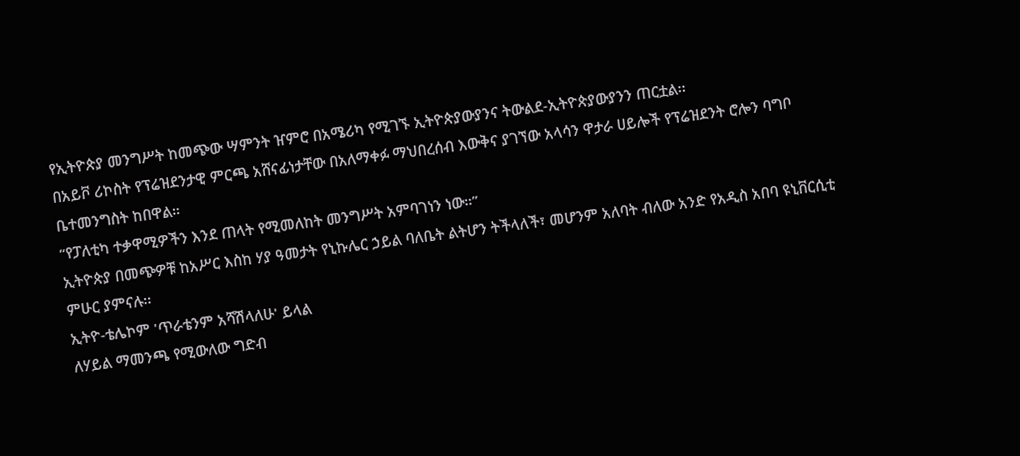የኢትዮጵያ መንግሥት ከመጭው ሣምንት ዠምሮ በአሜሪካ የሚገኙ ኢትዮጵያውያንና ትውልደ-ኢትዮጵያውያንን ጠርቷል፡፡
በአይቮ ሪኮስት የፕሬዝደንታዊ ምርጫ አሸናፊነታቸው በአለማቀፉ ማህበረሰብ እውቅና ያገኘው አላሳን ዋታራ ሀይሎች የፕሬዝደንት ሮሎን ባግቦ ቤተመንግስት ከበዋል።
“የፓለቲካ ተቃዋሚዎችን እንደ ጠላት የሚመለከት መንግሥት አምባገነን ነው።”
ኢትዮጵያ በመጭዎቹ ከአሥር እስከ ሃያ ዓመታት የኒኩሌር ኃይል ባለቤት ልትሆን ትችላለች፣ መሆንም አለባት ብለው አንድ የአዲስ አበባ ዩኒቨርሲቲ ምሁር ያምናሉ፡፡
ኢትዮ-ቴሌኮም 'ጥራቴንም አሻሽላለሁ' ይላል
ለሃይል ማመንጫ የሚውለው ግድብ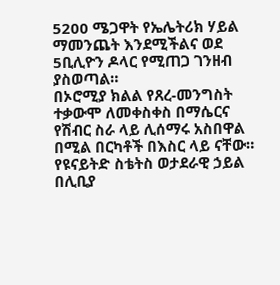5200 ሜጋዋት የኤሌትሪክ ሃይል ማመንጨት እንደሚችልና ወደ 5ቢሊዮን ዶላር የሚጠጋ ገንዘብ ያስወጣል።
በኦሮሚያ ክልል የጸረ-መንግስት ተቃውሞ ለመቀስቀስ በማሴርና የሽብር ስራ ላይ ሊሰማሩ አስበዋል በሚል በርካቶች በእስር ላይ ናቸው።
የዩናይትድ ስቴትስ ወታደራዊ ኃይል በሊቢያ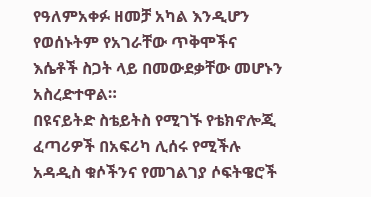የዓለምአቀፉ ዘመቻ አካል እንዲሆን የወሰኑትም የአገራቸው ጥቅሞችና እሴቶች ስጋት ላይ በመውደቃቸው መሆኑን አስረድተዋል።
በዩናይትድ ስቴይትስ የሚገኙ የቴክኖሎጂ ፈጣሪዎች በአፍሪካ ሊሰሩ የሚችሉ አዳዲስ ቁሶችንና የመገልገያ ሶፍትዌሮች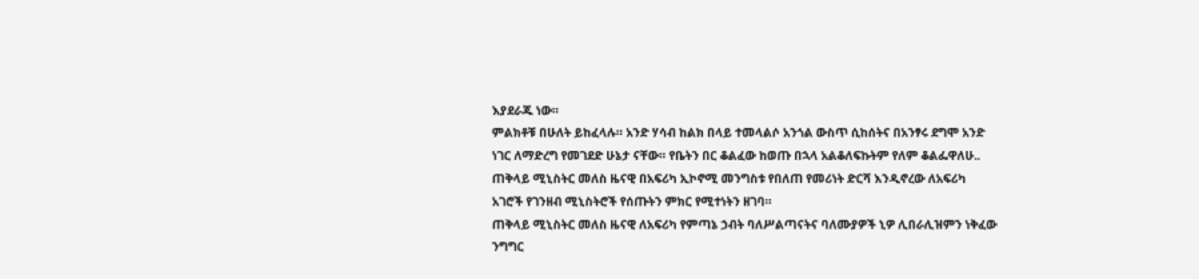እያደራጁ ነው።
ምልክቶቹ በሁለት ይከፈላሉ። አንድ ሃሳብ ከልክ በላይ ተመላልሶ አንጎል ውስጥ ሲከሰትና በአንፃሩ ደግሞ አንድ ነገር ለማድረግ የመገደድ ሁኔታ ናቸው። የቤትን በር ቆልፈው ከወጡ በኋላ አልቆለፍኩትም የለም ቆልፌዋለሁ..
ጠቅላይ ሚኒስትር መለስ ዜናዊ በአፍሪካ ኢኮኖሚ መንግስቱ የበለጠ የመሪነት ድርሻ እንዲኖረው ለአፍሪካ አገሮች የገንዘብ ሚኒስትሮች የሰጡትን ምክር የሚተነትን ዘገባ።
ጠቅላይ ሚኒስትር መለስ ዜናዊ ለአፍሪካ የምጣኔ ኃብት ባለሥልጣናትና ባለሙያዎች ኒዎ ሊበራሊዝምን ነቅፈው ንግግር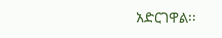አድርገዋል፡፡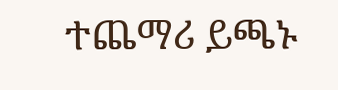ተጨማሪ ይጫኑ